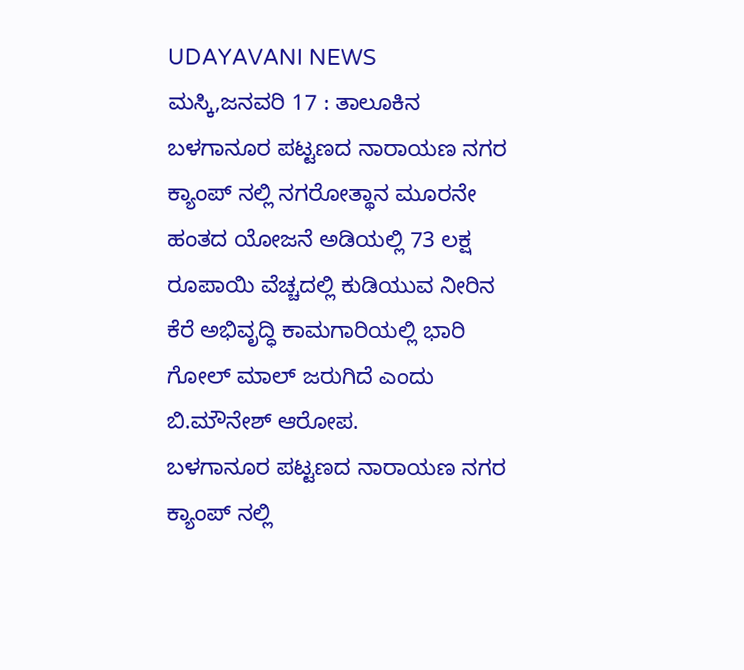UDAYAVANI NEWS
ಮಸ್ಕಿ,ಜನವರಿ 17 : ತಾಲೂಕಿನ ಬಳಗಾನೂರ ಪಟ್ಟಣದ ನಾರಾಯಣ ನಗರ ಕ್ಯಾಂಪ್ ನಲ್ಲಿ ನಗರೋತ್ಥಾನ ಮೂರನೇ ಹಂತದ ಯೋಜನೆ ಅಡಿಯಲ್ಲಿ 73 ಲಕ್ಷ ರೂಪಾಯಿ ವೆಚ್ಚದಲ್ಲಿ ಕುಡಿಯುವ ನೀರಿನ ಕೆರೆ ಅಭಿವೃದ್ಧಿ ಕಾಮಗಾರಿಯಲ್ಲಿ ಭಾರಿ ಗೋಲ್ ಮಾಲ್ ಜರುಗಿದೆ ಎಂದು ಬಿ.ಮೌನೇಶ್ ಆರೋಪ.
ಬಳಗಾನೂರ ಪಟ್ಟಣದ ನಾರಾಯಣ ನಗರ ಕ್ಯಾಂಪ್ ನಲ್ಲಿ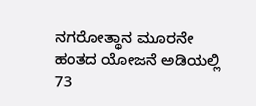ನಗರೋತ್ಥಾನ ಮೂರನೇ ಹಂತದ ಯೋಜನೆ ಅಡಿಯಲ್ಲಿ 73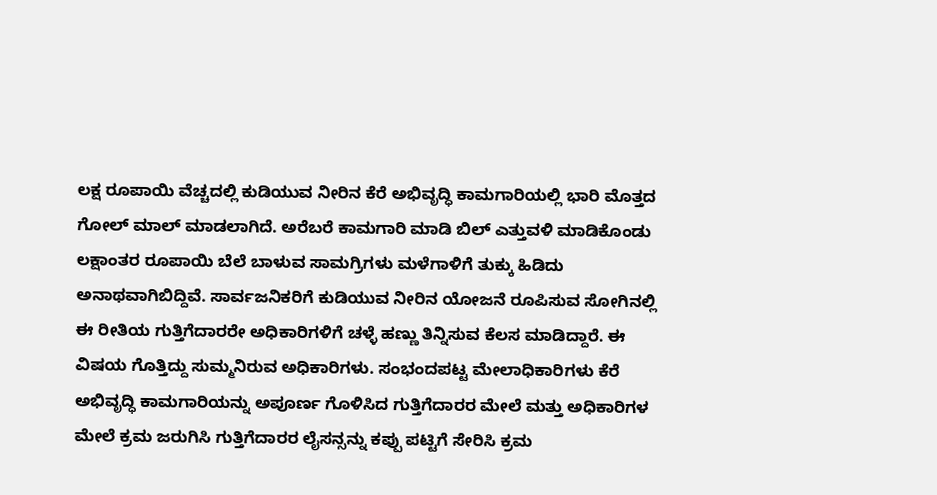ಲಕ್ಷ ರೂಪಾಯಿ ವೆಚ್ಚದಲ್ಲಿ ಕುಡಿಯುವ ನೀರಿನ ಕೆರೆ ಅಭಿವೃದ್ಧಿ ಕಾಮಗಾರಿಯಲ್ಲಿ ಭಾರಿ ಮೊತ್ತದ ಗೋಲ್ ಮಾಲ್ ಮಾಡಲಾಗಿದೆ. ಅರೆಬರೆ ಕಾಮಗಾರಿ ಮಾಡಿ ಬಿಲ್ ಎತ್ತುವಳಿ ಮಾಡಿಕೊಂಡು ಲಕ್ಷಾಂತರ ರೂಪಾಯಿ ಬೆಲೆ ಬಾಳುವ ಸಾಮಗ್ರಿಗಳು ಮಳೆಗಾಳಿಗೆ ತುಕ್ಕು ಹಿಡಿದು ಅನಾಥವಾಗಿಬಿದ್ದಿವೆ. ಸಾರ್ವಜನಿಕರಿಗೆ ಕುಡಿಯುವ ನೀರಿನ ಯೋಜನೆ ರೂಪಿಸುವ ಸೋಗಿನಲ್ಲಿ ಈ ರೀತಿಯ ಗುತ್ತಿಗೆದಾರರೇ ಅಧಿಕಾರಿಗಳಿಗೆ ಚಳ್ಳೆ ಹಣ್ಣು ತಿನ್ನಿಸುವ ಕೆಲಸ ಮಾಡಿದ್ದಾರೆ. ಈ ವಿಷಯ ಗೊತ್ತಿದ್ದು ಸುಮ್ಮನಿರುವ ಅಧಿಕಾರಿಗಳು. ಸಂಭಂದಪಟ್ಟ ಮೇಲಾಧಿಕಾರಿಗಳು ಕೆರೆ ಅಭಿವೃದ್ಧಿ ಕಾಮಗಾರಿಯನ್ನು ಅಪೂರ್ಣ ಗೊಳಿಸಿದ ಗುತ್ತಿಗೆದಾರರ ಮೇಲೆ ಮತ್ತು ಅಧಿಕಾರಿಗಳ ಮೇಲೆ ಕ್ರಮ ಜರುಗಿಸಿ ಗುತ್ತಿಗೆದಾರರ ಲೈಸನ್ಸನ್ನು ಕಪ್ಪು ಪಟ್ಟಿಗೆ ಸೇರಿಸಿ ಕ್ರಮ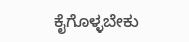ಕೈಗೊಳ್ಳಬೇಕು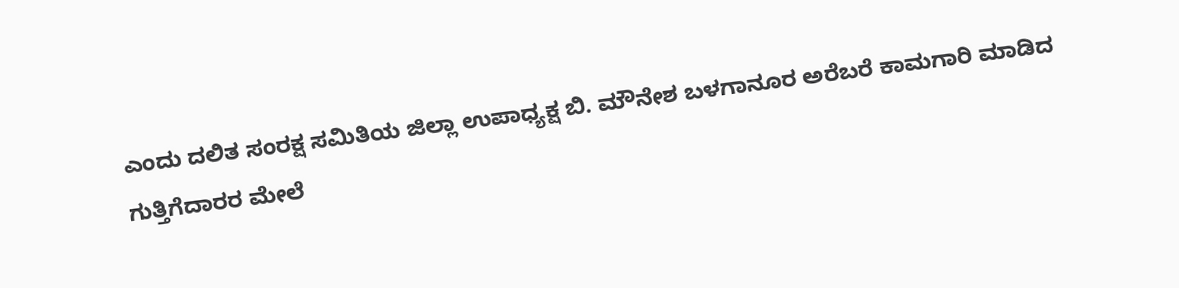ಎಂದು ದಲಿತ ಸಂರಕ್ಷ ಸಮಿತಿಯ ಜಿಲ್ಲಾ ಉಪಾಧ್ಯಕ್ಷ ಬಿ. ಮೌನೇಶ ಬಳಗಾನೂರ ಅರೆಬರೆ ಕಾಮಗಾರಿ ಮಾಡಿದ ಗುತ್ತಿಗೆದಾರರ ಮೇಲೆ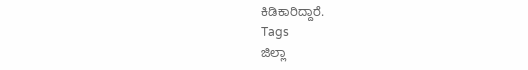ಕಿಡಿಕಾರಿದ್ದಾರೆ.
Tags
ಜಿಲ್ಲಾ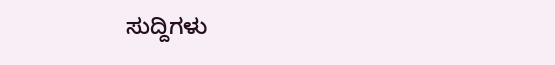ಸುದ್ದಿಗಳು